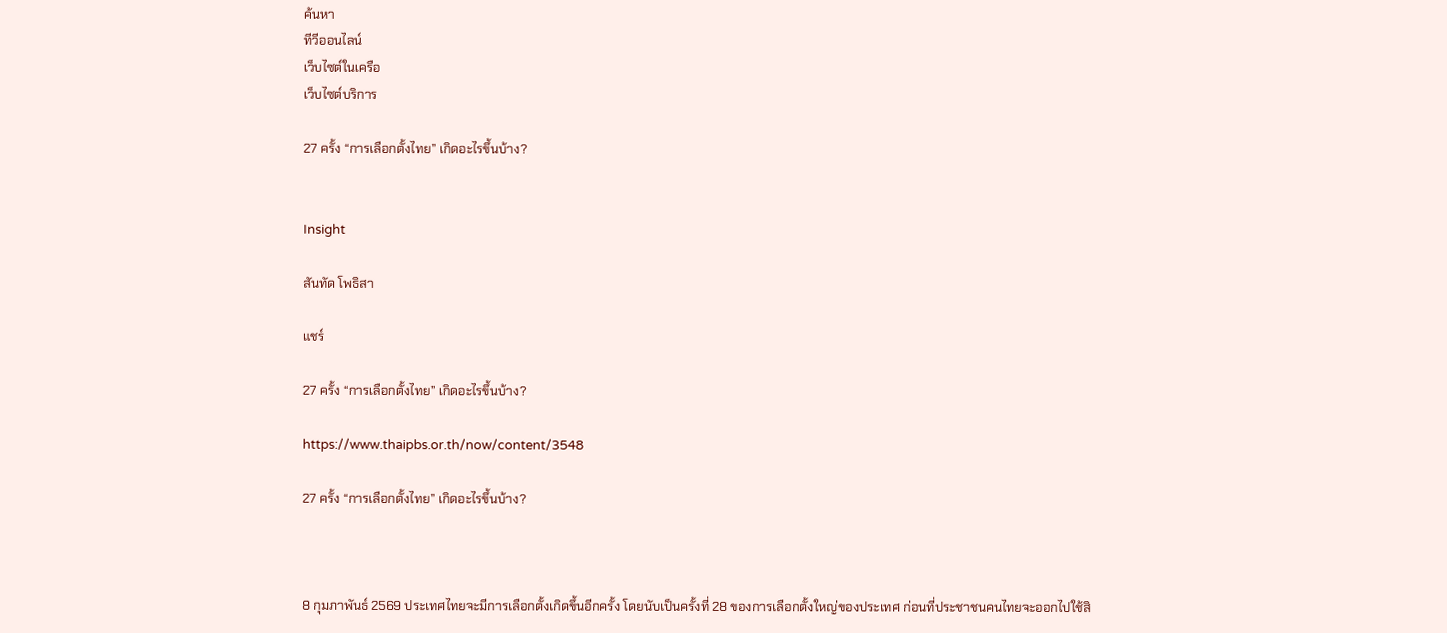ค้นหา
ทีวีออนไลน์
เว็บไซต์ในเครือ
เว็บไซต์บริการ

27 ครั้ง “การเลือกตั้งไทย” เกิดอะไรขึ้นบ้าง?


Insight

สันทัด โพธิสา

แชร์

27 ครั้ง “การเลือกตั้งไทย” เกิดอะไรขึ้นบ้าง?

https://www.thaipbs.or.th/now/content/3548

27 ครั้ง “การเลือกตั้งไทย” เกิดอะไรขึ้นบ้าง?



8 กุมภาพันธ์ 2569 ประเทศไทยจะมีการเลือกตั้งเกิดขึ้นอีกครั้ง โดยนับเป็นครั้งที่ 28 ของการเลือกตั้งใหญ่ของประเทศ ก่อนที่ประชาชนคนไทยจะออกไปใช้สิ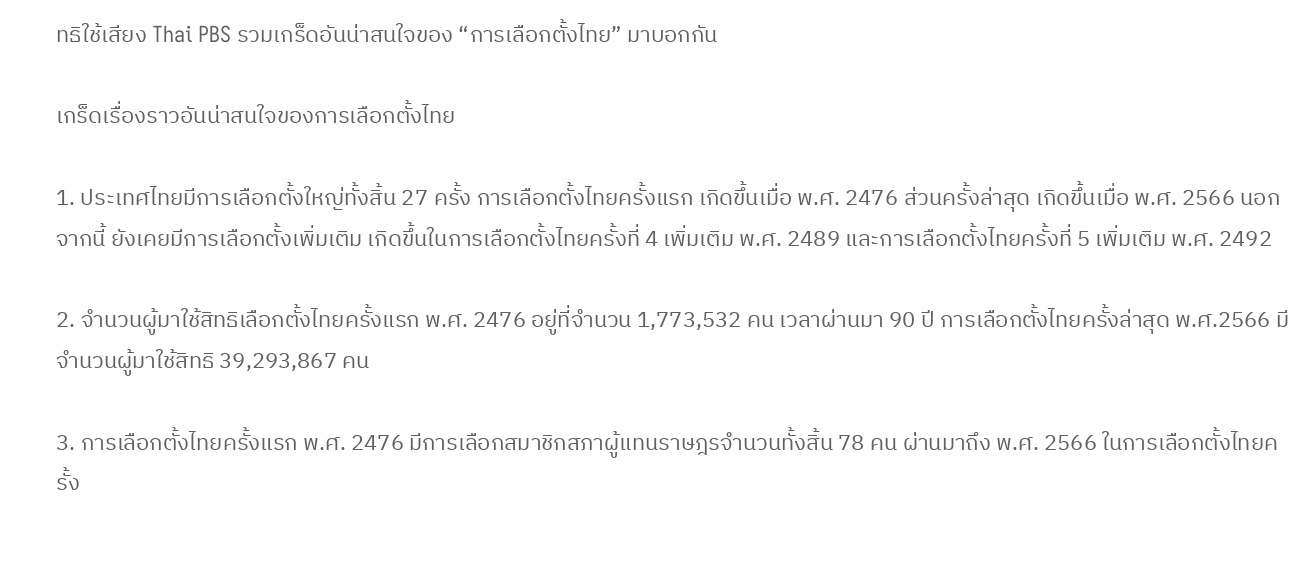ทธิใช้เสียง Thai PBS รวมเกร็ดอันน่าสนใจของ “การเลือกตั้งไทย” มาบอกกัน

เกร็ดเรื่องราวอันน่าสนใจของการเลือกตั้งไทย

1. ประเทศไทยมีการเลือกตั้งใหญ่ทั้งสิ้น 27 ครั้ง การเลือกตั้งไทยครั้งแรก เกิดขึ้นเมื่อ พ.ศ. 2476 ส่วนครั้งล่าสุด เกิดขึ้นเมื่อ พ.ศ. 2566 นอกจากนี้ ยังเคยมีการเลือกตั้งเพิ่มเติม เกิดขึ้นในการเลือกตั้งไทยครั้งที่ 4 เพิ่มเติม พ.ศ. 2489 และการเลือกตั้งไทยครั้งที่ 5 เพิ่มเติม พ.ศ. 2492

2. จำนวนผู้มาใช้สิทธิเลือกตั้งไทยครั้งแรก พ.ศ. 2476 อยู่ที่จำนวน 1,773,532 คน เวลาผ่านมา 90 ปี การเลือกตั้งไทยครั้งล่าสุด พ.ศ.2566 มีจำนวนผู้มาใช้สิทธิ 39,293,867 คน

3. การเลือกตั้งไทยครั้งแรก พ.ศ. 2476 มีการเลือกสมาชิกสภาผู้แทนราษฎรจำนวนทั้งสิ้น 78 คน ผ่านมาถึง พ.ศ. 2566 ในการเลือกตั้งไทยครั้ง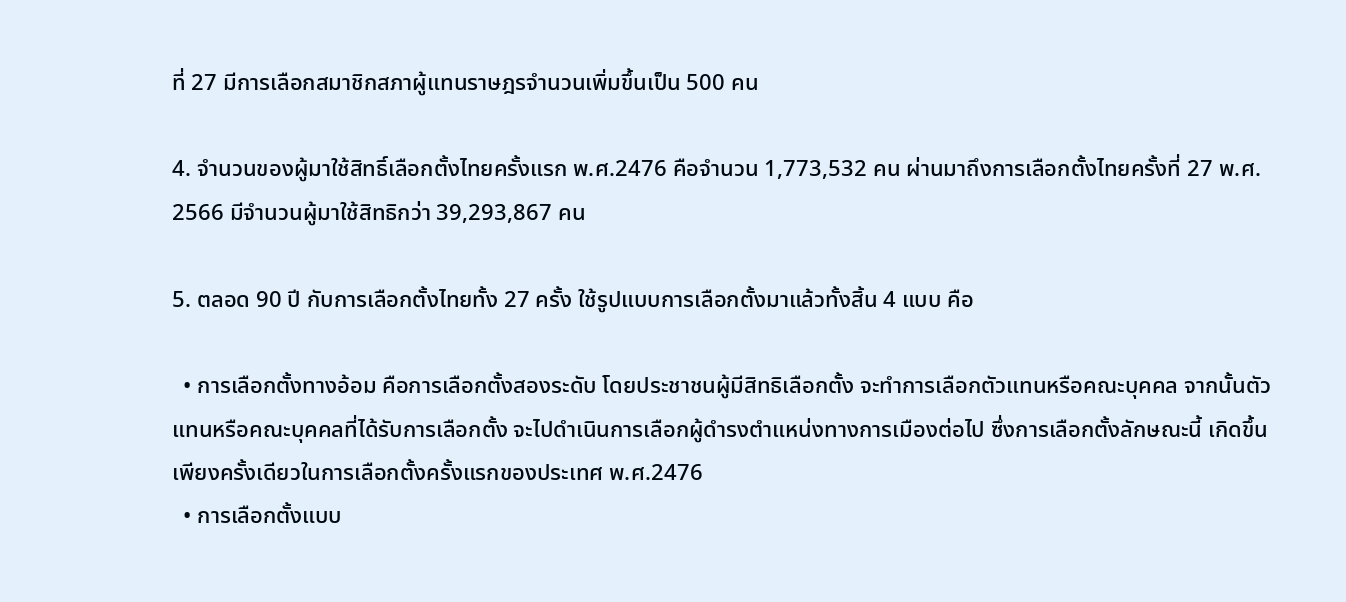ที่ 27 มีการเลือกสมาชิกสภาผู้แทนราษฎรจำนวนเพิ่มขึ้นเป็น 500 คน

4. จำนวนของผู้มาใช้สิทธิ์เลือกตั้งไทยครั้งแรก พ.ศ.2476 คือจำนวน 1,773,532 คน ผ่านมาถึงการเลือกตั้งไทยครั้งที่ 27 พ.ศ. 2566 มีจำนวนผู้มาใช้สิทธิกว่า 39,293,867 คน

5. ตลอด 90 ปี กับการเลือกตั้งไทยทั้ง 27 ครั้ง ใช้รูปแบบการเลือกตั้งมาแล้วทั้งสิ้น 4 แบบ คือ

  • การเลือกตั้งทางอ้อม คือการเลือกตั้งสองระดับ โดยประชาชนผู้มีสิทธิเลือกตั้ง จะทำการเลือกตัวแทนหรือคณะบุคคล จากนั้นตัวแทนหรือคณะบุคคลที่ได้รับการเลือกตั้ง จะไปดำเนินการเลือกผู้ดำรงตำแหน่งทางการเมืองต่อไป ซึ่งการเลือกตั้งลักษณะนี้ เกิดขึ้นเพียงครั้งเดียวในการเลือกตั้งครั้งแรกของประเทศ พ.ศ.2476
  • การเลือกตั้งแบบ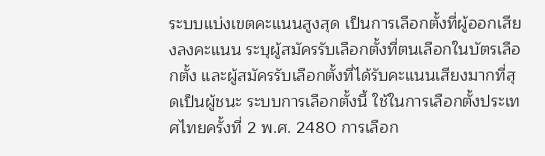ระบบแบ่งเขตคะแนนสูงสุด เป็นการเลือกตั้งที่ผู้ออกเสียงลงคะแนน ระบุผู้สมัครรับเลือกตั้งที่ตนเลือกในบัตรเลือกตั้ง และผู้สมัครรับเลือกตั้งที่ได้รับคะแนนเสียงมากที่สุดเป็นผู้ชนะ ระบบการเลือกตั้งนี้ ใช้ในการเลือกตั้งประเทศไทยครั้งที่ 2 พ.ศ. 2480 การเลือก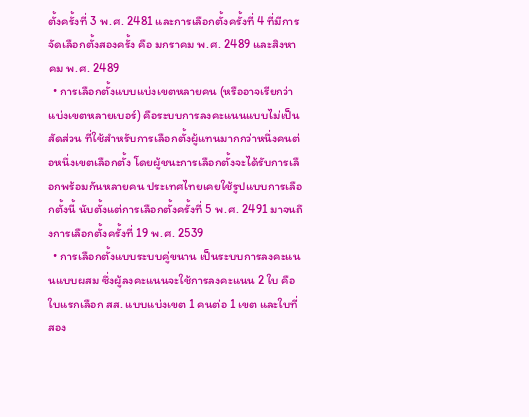ตั้งครั้งที่ 3 พ.ศ. 2481 และการเลือกตั้งครั้งที่ 4 ที่มีการจัดเลือกตั้งสองครั้ง คือ มกราคม พ.ศ. 2489 และสิงหาคม พ.ศ. 2489
  • การเลือกตั้งแบบแบ่งเขตหลายคน (หรืออาจเรียกว่า แบ่งเขตหลายเบอร์) คือระบบการลงคะแนนแบบไม่เป็นสัดส่วน ที่ใช้สำหรับการเลือกตั้งผู้แทนมากกว่าหนึ่งคนต่อหนึ่งเขตเลือกตั้ง โดยผู้ชนะการเลือกตั้งจะได้รับการเลือกพร้อมกันหลายคน ประเทศไทยเคยใช้รูปแบบการเลือกตั้งนี้ นับตั้งแต่การเลือกตั้งครั้งที่ 5 พ.ศ. 2491 มาจนถึงการเลือกตั้งครั้งที่ 19 พ.ศ. 2539
  • การเลือกตั้งแบบระบบคู่ขนาน เป็นระบบการลงคะแนนแบบผสม ซึ่งผู้ลงคะแนนจะใช้การลงคะแนน 2 ใบ คือใบแรกเลือก สส. แบบแบ่งเขต 1 คนต่อ 1 เขต และใบที่สอง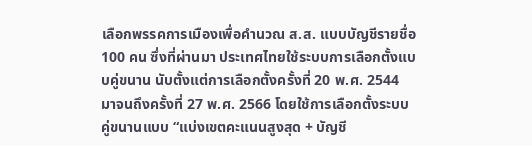เลือกพรรคการเมืองเพื่อคำนวณ ส.ส. แบบบัญชีรายชื่อ 100 คน ซึ่งที่ผ่านมา ประเทศไทยใช้ระบบการเลือกตั้งแบบคู่ขนาน นับตั้งแต่การเลือกตั้งครั้งที่ 20 พ.ศ. 2544 มาจนถึงครั้งที่ 27 พ.ศ. 2566 โดยใช้การเลือกตั้งระบบคู่ขนานแบบ “แบ่งเขตคะแนนสูงสุด + บัญชี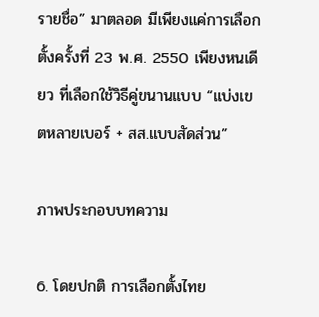รายชื่อ” มาตลอด มีเพียงแค่การเลือกตั้งครั้งที่ 23 พ.ศ. 2550 เพียงหนเดียว ที่เลือกใช้วิธีคู่ขนานแบบ “แบ่งเขตหลายเบอร์ + สส.แบบสัดส่วน”

ภาพประกอบบทความ

6. โดยปกติ การเลือกตั้งไทย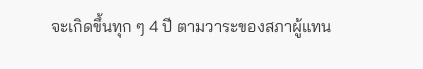จะเกิดขึ้นทุก ๆ 4 ปี ตามวาระของสภาผู้แทน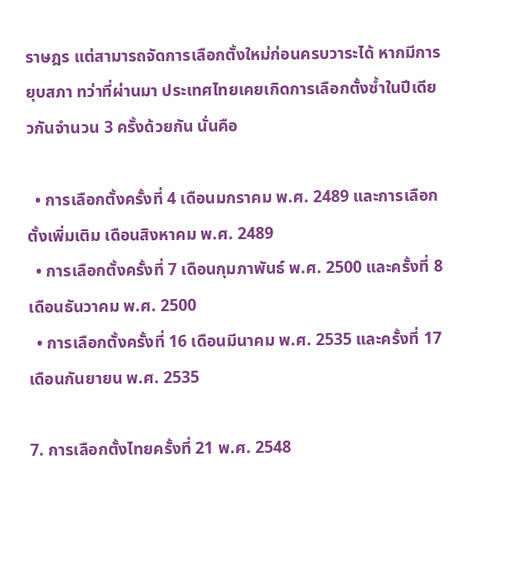ราษฎร แต่สามารถจัดการเลือกตั้งใหม่ก่อนครบวาระได้ หากมีการยุบสภา ทว่าที่ผ่านมา ประเทศไทยเคยเกิดการเลือกตั้งซ้ำในปีเดียวกันจำนวน 3 ครั้งด้วยกัน นั่นคือ

  • การเลือกตั้งครั้งที่ 4 เดือนมกราคม พ.ศ. 2489 และการเลือกตั้งเพิ่มเติม เดือนสิงหาคม พ.ศ. 2489
  • การเลือกตั้งครั้งที่ 7 เดือนกุมภาพันธ์ พ.ศ. 2500 และครั้งที่ 8 เดือนธันวาคม พ.ศ. 2500
  • การเลือกตั้งครั้งที่ 16 เดือนมีนาคม พ.ศ. 2535 และครั้งที่ 17 เดือนกันยายน พ.ศ. 2535

7. การเลือกตั้งไทยครั้งที่ 21 พ.ศ. 2548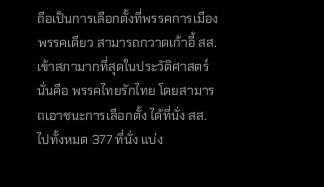ถือเป็นการเลือกตั้งที่พรรคการเมืองพรรคเดียว สามารถกวาดเก้าอี้ สส. เข้าสภามากที่สุดในประวัติศาสตร์ นั่นคือ พรรคไทยรักไทย โดยสามารถเอาชนะการเลือกตั้ง ได้ที่นั่ง สส. ไปทั้งหมด 377 ที่นั่ง แบ่ง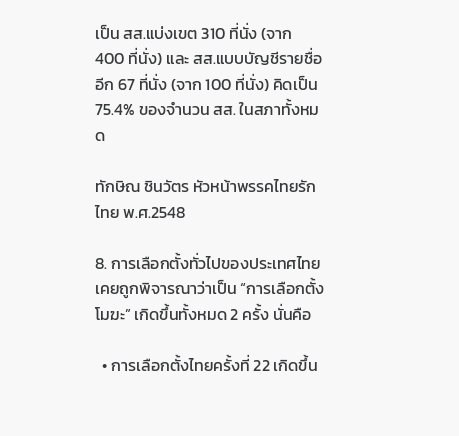เป็น สส.แบ่งเขต 310 ที่นั่ง (จาก 400 ที่นั่ง) และ สส.แบบบัญชีรายชื่อ อีก 67 ที่นั่ง (จาก 100 ที่นั่ง) คิดเป็น 75.4% ของจำนวน สส. ในสภาทั้งหมด

ทักษิณ ชินวัตร หัวหน้าพรรคไทยรักไทย พ.ศ.2548

8. การเลือกตั้งทั่วไปของประเทศไทย เคยถูกพิจารณาว่าเป็น “การเลือกตั้งโมฆะ” เกิดขึ้นทั้งหมด 2 ครั้ง นั่นคือ

  • การเลือกตั้งไทยครั้งที่ 22 เกิดขึ้น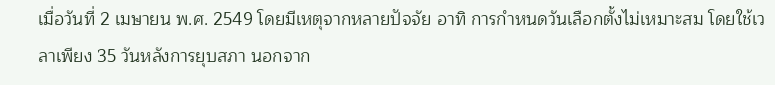เมื่อวันที่ 2 เมษายน พ.ศ. 2549 โดยมีเหตุจากหลายปัจจัย อาทิ การกำหนดวันเลือกตั้งไม่เหมาะสม โดยใช้เวลาเพียง 35 วันหลังการยุบสภา นอกจาก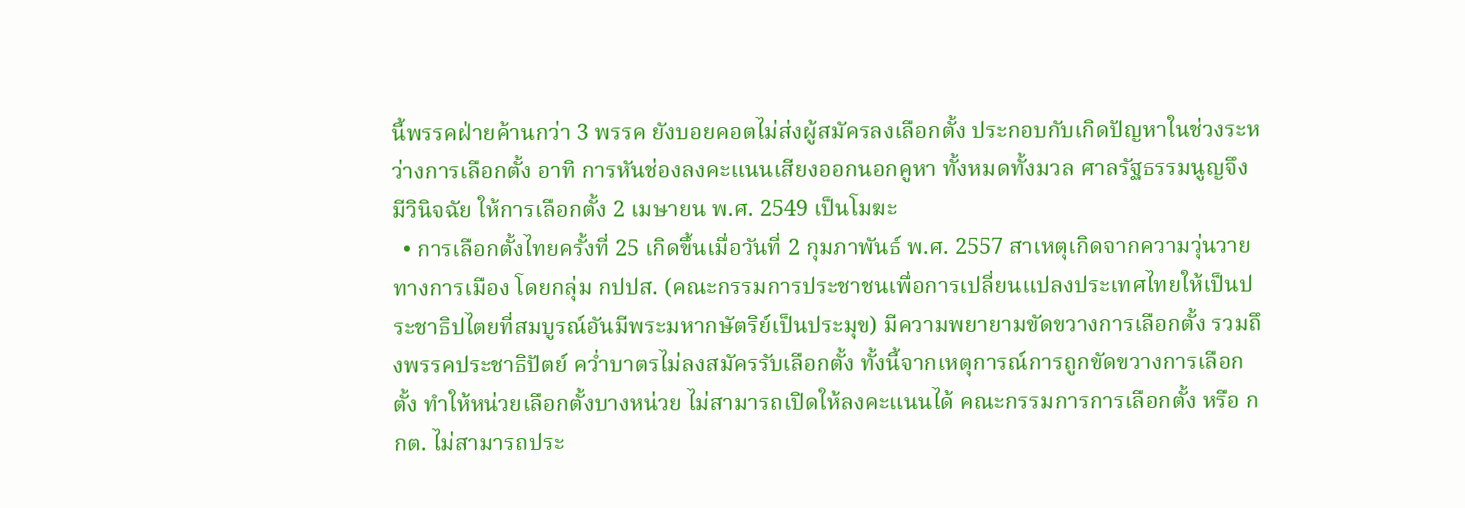นี้พรรคฝ่ายค้านกว่า 3 พรรค ยังบอยคอตไม่ส่งผู้สมัครลงเลือกตั้ง ประกอบกับเกิดปัญหาในช่วงระหว่างการเลือกตั้ง อาทิ การหันช่องลงคะแนนเสียงออกนอกคูหา ทั้งหมดทั้งมวล ศาลรัฐธรรมนูญจึงมีวินิจฉัย ให้การเลือกตั้ง 2 เมษายน พ.ศ. 2549 เป็นโมฆะ
  • การเลือกตั้งไทยครั้งที่ 25 เกิดขึ้นเมื่อวันที่ 2 กุมภาพันธ์ พ.ศ. 2557 สาเหตุเกิดจากความวุ่นวายทางการเมือง โดยกลุ่ม กปปส. (คณะกรรมการประชาชนเพื่อการเปลี่ยนแปลงประเทศไทยให้เป็นประชาธิปไตยที่สมบูรณ์อันมีพระมหากษัตริย์เป็นประมุข) มีความพยายามขัดขวางการเลือกตั้ง รวมถึงพรรคประชาธิปัตย์ คว่ำบาตรไม่ลงสมัครรับเลือกตั้ง ทั้งนี้จากเหตุการณ์การถูกขัดขวางการเลือกตั้ง ทำให้หน่วยเลือกตั้งบางหน่วย ไม่สามารถเปิดให้ลงคะแนนได้ คณะกรรมการการเลือกตั้ง หรือ กกต. ไม่สามารถประ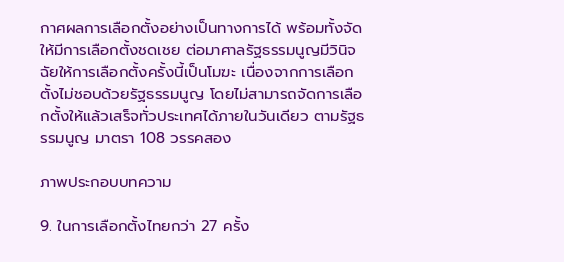กาศผลการเลือกตั้งอย่างเป็นทางการได้ พร้อมทั้งจัดให้มีการเลือกตั้งชดเชย ต่อมาศาลรัฐธรรมนูญมีวินิจฉัยให้การเลือกตั้งครั้งนี้เป็นโมฆะ เนื่องจากการเลือกตั้งไม่ชอบด้วยรัฐธรรมนูญ โดยไม่สามารถจัดการเลือกตั้งให้แล้วเสร็จทั่วประเทศได้ภายในวันเดียว ตามรัฐธรรมนูญ มาตรา 108 วรรคสอง

ภาพประกอบบทความ

9. ในการเลือกตั้งไทยกว่า 27 ครั้ง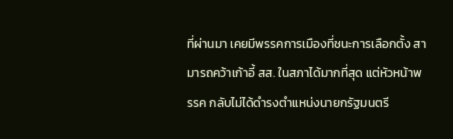ที่ผ่านมา เคยมีพรรคการเมืองที่ชนะการเลือกตั้ง สามารถคว้าเก้าอี้ สส. ในสภาได้มากที่สุด แต่หัวหน้าพรรค กลับไม่ได้ดำรงตำแหน่งนายกรัฐมนตรี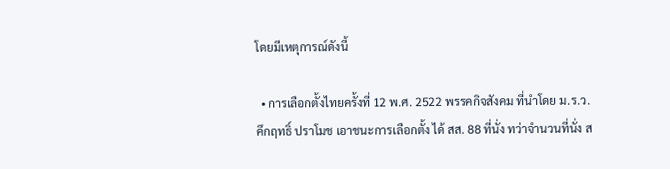โดยมีเหตุการณ์ดังนี้

  • การเลือกตั้งไทยครั้งที่ 12 พ.ศ. 2522 พรรคกิจสังคม ที่นำโดย ม.ร.ว. คึกฤทธิ์ ปราโมช เอาชนะการเลือกตั้ง ได้ สส. 88 ที่นั่ง ทว่าจำนวนที่นั่ง ส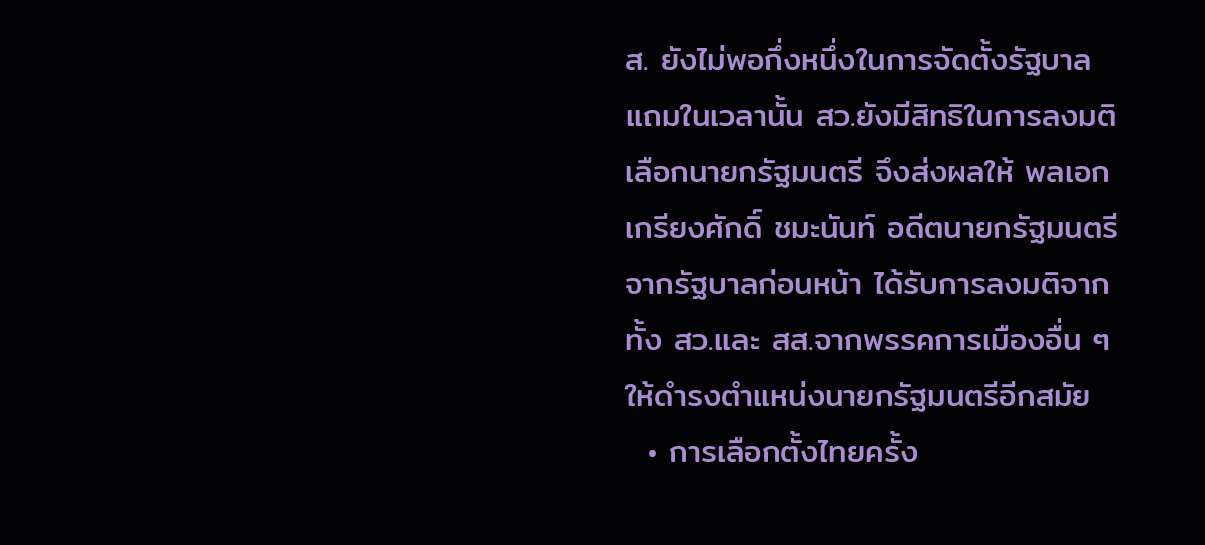ส. ยังไม่พอกึ่งหนึ่งในการจัดตั้งรัฐบาล แถมในเวลานั้น สว.ยังมีสิทธิในการลงมติเลือกนายกรัฐมนตรี จึงส่งผลให้ พลเอกเกรียงศักดิ์ ชมะนันท์ อดีตนายกรัฐมนตรีจากรัฐบาลก่อนหน้า ได้รับการลงมติจากทั้ง สว.และ สส.จากพรรคการเมืองอื่น ๆ ให้ดำรงตำแหน่งนายกรัฐมนตรีอีกสมัย
  • การเลือกตั้งไทยครั้ง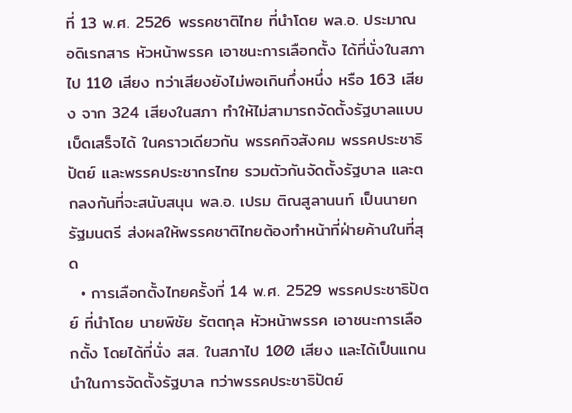ที่ 13 พ.ศ. 2526 พรรคชาติไทย ที่นำโดย พล.อ. ประมาณ อดิเรกสาร หัวหน้าพรรค เอาชนะการเลือกตั้ง ได้ที่นั่งในสภาไป 110 เสียง ทว่าเสียงยังไม่พอเกินกึ่งหนึ่ง หรือ 163 เสียง จาก 324 เสียงในสภา ทำให้ไม่สามารถจัดตั้งรัฐบาลแบบเบ็ดเสร็จได้ ในคราวเดียวกัน พรรคกิจสังคม พรรคประชาธิปัตย์ และพรรคประชากรไทย รวมตัวกันจัดตั้งรัฐบาล และตกลงกันที่จะสนับสนุน พล.อ. เปรม ติณสูลานนท์ เป็นนายกรัฐมนตรี ส่งผลให้พรรคชาติไทยต้องทำหน้าที่ฝ่ายค้านในที่สุด
  • การเลือกตั้งไทยครั้งที่ 14 พ.ศ. 2529 พรรคประชาธิปัตย์ ที่นำโดย นายพิชัย รัตตกุล หัวหน้าพรรค เอาชนะการเลือกตั้ง โดยได้ที่นั่ง สส. ในสภาไป 100 เสียง และได้เป็นแกนนำในการจัดตั้งรัฐบาล ทว่าพรรคประชาธิปัตย์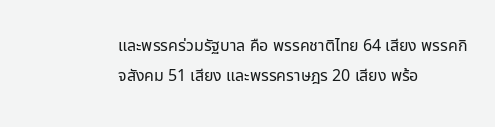และพรรคร่วมรัฐบาล คือ พรรคชาติไทย 64 เสียง พรรคกิจสังคม 51 เสียง และพรรคราษฎร 20 เสียง พร้อ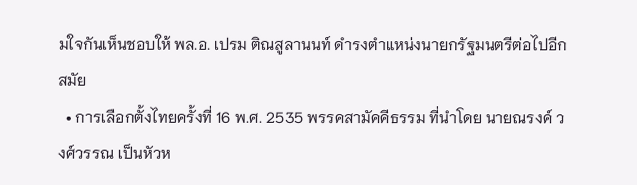มใจกันเห็นชอบให้ พล.อ. เปรม ติณสูลานนท์ ดำรงตำแหน่งนายกรัฐมนตรีต่อไปอีกสมัย
  • การเลือกตั้งไทยครั้งที่ 16 พ.ศ. 2535 พรรคสามัคคีธรรม ที่นำโดย นายณรงค์ วงศ์วรรณ เป็นหัวห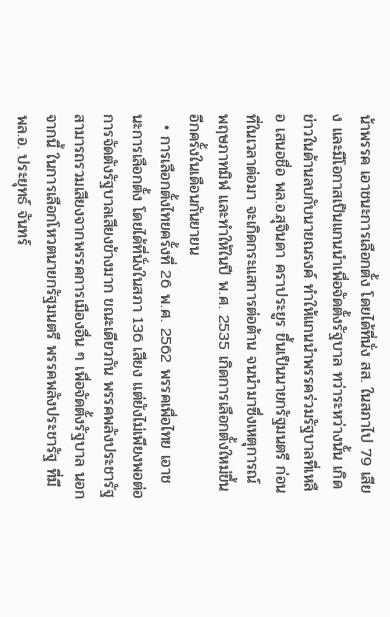น้าพรรค เอาชนะการเลือกตั้ง โดยได้ที่นั่ง สส. ในสภาไป 79 เสียง และมีโอกาสเป็นแกนนำเพื่อจัดตั้งรัฐบาล ทว่าระหว่างนั้น เกิดข่าวในด้านลบกับนายณรงค์ ทำให้แกนนำพรรคร่วมรัฐบาลที่เหลือ เสนอชื่อ พล.อ.สุจินดา คราประยูร ขึ้นเป็นนายกรัฐมนตรี ก่อนที่ในเวลาต่อมา จะเกิดกระแสการต่อต้าน จนนำมาซึ่งเหตุการณ์ พฤษภาทมิฬ และทำให้ในปี พ.ศ. 2535 เกิดการเลือกตั้งใหม่ขึ้นอีกครั้งในเดือนกันยายน
  • การเลือกตั้งไทยครั้งที่ 26 พ.ศ. 2562 พรรคเพื่อไทย เอาชนะการเลือกตั้ง โดยได้ที่นั่งในสภา 136 เสียง แต่ยังไม่เพียงพอต่อการจัดตังรัฐบาลเสียงข้างมาก ขณะเดียวกัน พรรคพลังประชารัฐ สามารถรวมเสียงจากพรรคการเมืองอื่น ๆ เพื่อจัดตั้งรัฐบาล นอกจากนี้ ในการเลือกโหวตนายกรัฐมนตรี พรรคพลังประชารัฐ ที่มี พล.อ. ประยุทธ์ จันทร์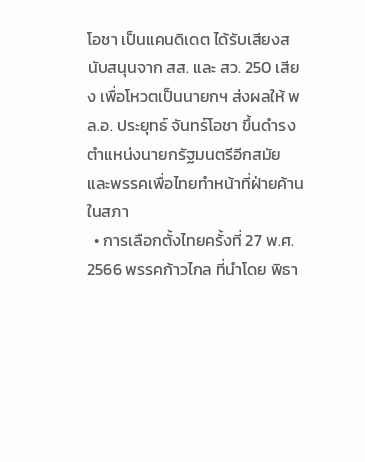โอชา เป็นแคนดิเดต ได้รับเสียงสนับสนุนจาก สส. และ สว. 250 เสียง เพื่อโหวตเป็นนายกฯ ส่งผลให้ พล.อ. ประยุทธ์ จันทร์โอชา ขึ้นดำรงตำแหน่งนายกรัฐมนตรีอีกสมัย และพรรคเพื่อไทยทำหน้าที่ฝ่ายค้านในสภา
  • การเลือกตั้งไทยครั้งที่ 27 พ.ศ. 2566 พรรคก้าวไกล ที่นำโดย พิธา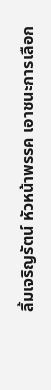ลิ้มเจริญรัตน์ หัวหน้าพรรค เอาชนะการเลือก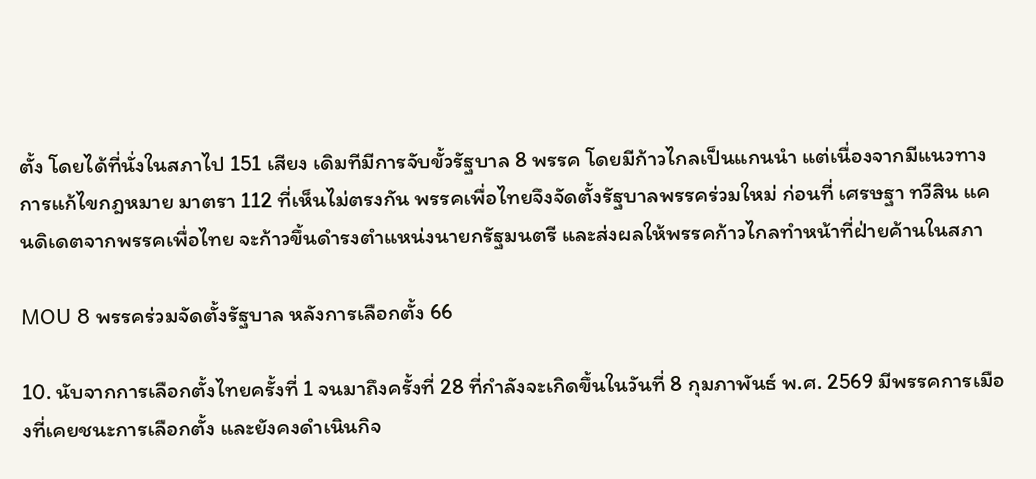ตั้ง โดยได้ที่นั่งในสภาไป 151 เสียง เดิมทีมีการจับขั้วรัฐบาล 8 พรรค โดยมีก้าวไกลเป็นแกนนำ แต่เนื่องจากมีแนวทางการแก้ไขกฎหมาย มาตรา 112 ที่เห็นไม่ตรงกัน พรรคเพื่อไทยจึงจัดตั้งรัฐบาลพรรคร่วมใหม่ ก่อนที่ เศรษฐา ทวีสิน แคนดิเดตจากพรรคเพื่อไทย จะก้าวขึ้นดำรงตำแหน่งนายกรัฐมนตรี และส่งผลให้พรรคก้าวไกลทำหน้าที่ฝ่ายค้านในสภา

MOU 8 พรรคร่วมจัดตั้งรัฐบาล หลังการเลือกตั้ง 66

10. นับจากการเลือกตั้งไทยครั้งที่ 1 จนมาถึงครั้งที่ 28 ที่กำลังจะเกิดขึ้นในวันที่ 8 กุมภาพันธ์ พ.ศ. 2569 มีพรรคการเมืองที่เคยชนะการเลือกตั้ง และยังคงดำเนินกิจ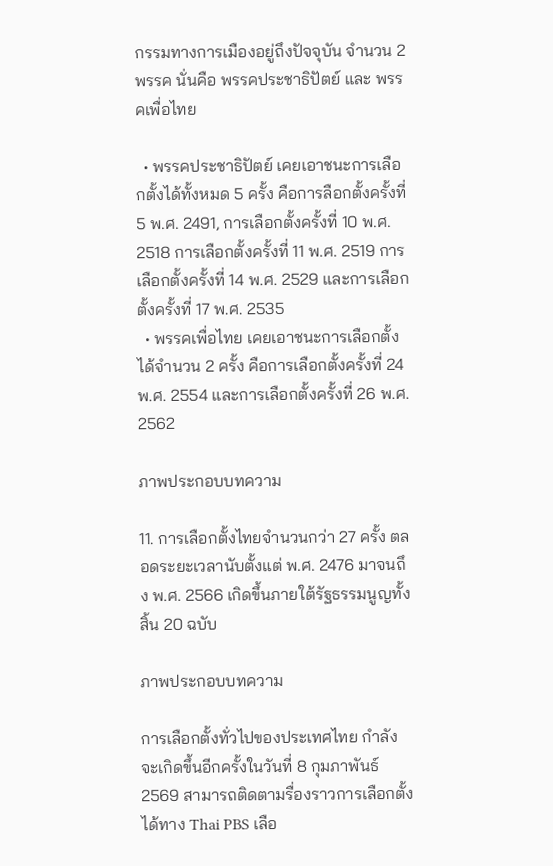กรรมทางการเมืองอยู่ถึงปัจจุบัน จำนวน 2 พรรค นั่นคือ พรรคประชาธิปัตย์ และ พรรคเพื่อไทย

  • พรรคประชาธิปัตย์ เคยเอาชนะการเลือกตั้งได้ทั้งหมด 5 ครั้ง คือการลือกตั้งครั้งที่ 5 พ.ศ. 2491, การเลือกตั้งครั้งที่ 10 พ.ศ. 2518 การเลือกตั้งครั้งที่ 11 พ.ศ. 2519 การเลือกตั้งครั้งที่ 14 พ.ศ. 2529 และการเลือกตั้งครั้งที่ 17 พ.ศ. 2535
  • พรรคเพื่อไทย เคยเอาชนะการเลือกตั้งได้จำนวน 2 ครั้ง คือการเลือกตั้งครั้งที่ 24 พ.ศ. 2554 และการเลือกตั้งครั้งที่ 26 พ.ศ. 2562

ภาพประกอบบทความ

11. การเลือกตั้งไทยจำนวนกว่า 27 ครั้ง ตลอดระยะเวลานับตั้งแต่ พ.ศ. 2476 มาจนถึง พ.ศ. 2566 เกิดขึ้นภายใต้รัฐธรรมนูญทั้งสิ้น 20 ฉบับ

ภาพประกอบบทความ

การเลือกตั้งทั่วไปของประเทศไทย กำลังจะเกิดขึ้นอีกครั้งในวันที่ 8 กุมภาพันธ์ 2569 สามารถติดตามรื่องราวการเลือกตั้งได้ทาง Thai PBS เลือ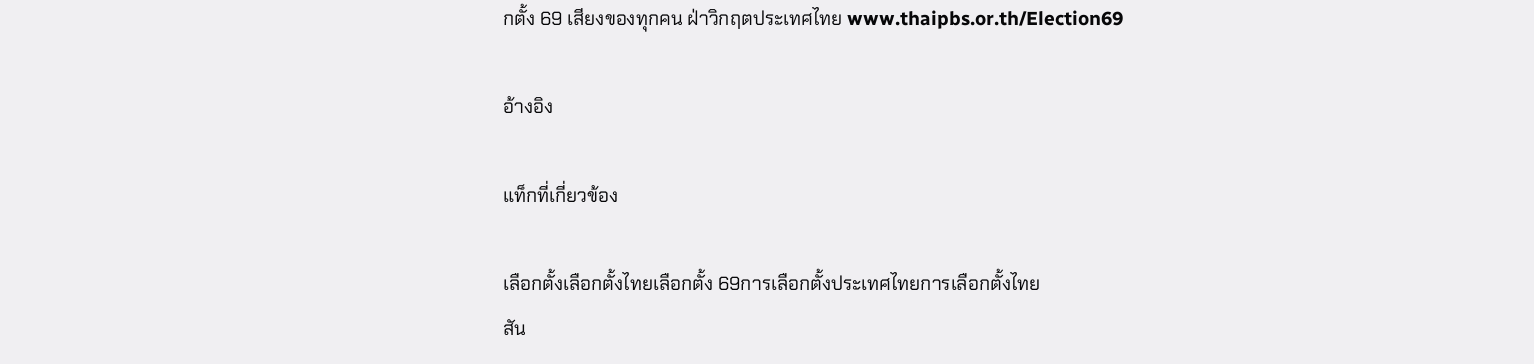กตั้ง 69 เสียงของทุกคน ฝ่าวิกฤตประเทศไทย www.thaipbs.or.th/Election69

อ้างอิง

แท็กที่เกี่ยวข้อง

เลือกตั้งเลือกตั้งไทยเลือกตั้ง 69การเลือกตั้งประเทศไทยการเลือกตั้งไทย
สัน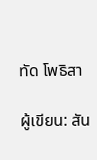ทัด โพธิสา

ผู้เขียน: สัน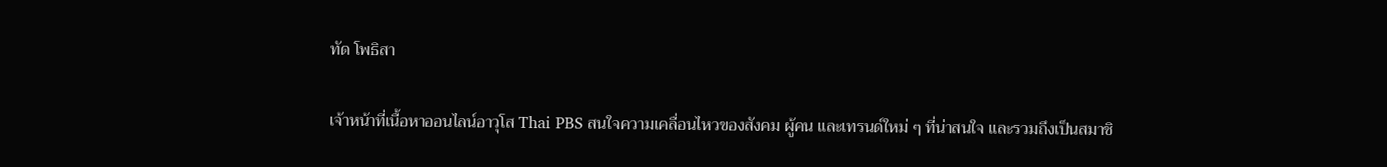ทัด โพธิสา

เจ้าหน้าที่เนื้อหาออนไลน์อาวุโส Thai PBS สนใจความเคลื่อนไหวของสังคม ผู้คน และเทรนด์ใหม่ ๆ ที่น่าสนใจ และรวมถึงเป็นสมาชิ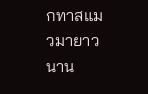กทาสแมวมายาวนาน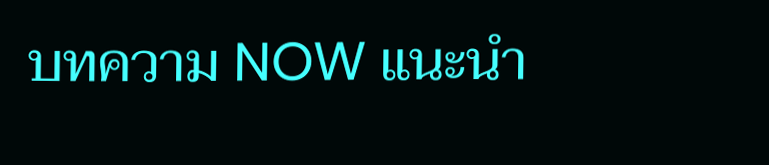บทความ NOW แนะนำ